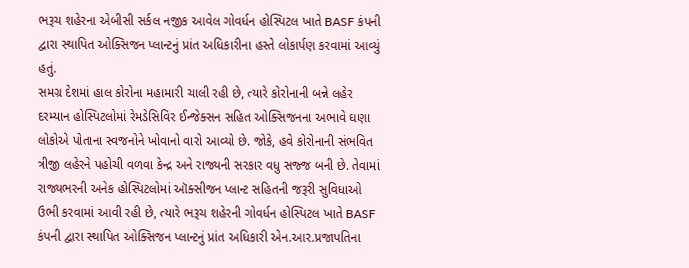ભરૂચ શહેરના એબીસી સર્કલ નજીક આવેલ ગોવર્ધન હોસ્પિટલ ખાતે BASF કંપની દ્વારા સ્થાપિત ઓક્સિજન પ્લાન્ટનું પ્રાંત અધિકારીના હસ્તે લોકાર્પણ કરવામાં આવ્યું હતું.
સમગ્ર દેશમાં હાલ કોરોના મહામારી ચાલી રહી છે, ત્યારે કોરોનાની બન્ને લહેર દરમ્યાન હોસ્પિટલોમાં રેમડેસિવિર ઈન્જેક્સન સહિત ઓક્સિજનના અભાવે ઘણા લોકોએ પોતાના સ્વજનોને ખોવાનો વારો આવ્યો છે. જોકે, હવે કોરોનાની સંભવિત ત્રીજી લહેરને પહોચી વળવા કેન્દ્ર અને રાજ્યની સરકાર વધુ સજ્જ બની છે. તેવામાં રાજ્યભરની અનેક હોસ્પિટલોમાં ઑક્સીજન પ્લાન્ટ સહિતની જરૂરી સુવિધાઓ ઉભી કરવામાં આવી રહી છે, ત્યારે ભરૂચ શહેરની ગોવર્ધન હોસ્પિટલ ખાતે BASF કંપની દ્વારા સ્થાપિત ઓક્સિજન પ્લાન્ટનું પ્રાંત અધિકારી એન.આર.પ્રજાપતિના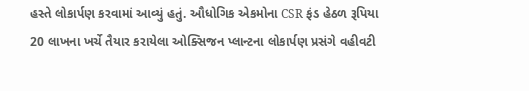હસ્તે લોકાર્પણ કરવામાં આવ્યું હતું. ઔધોગિક એકમોના CSR ફંડ હેઠળ રૂપિયા 20 લાખના ખર્ચે તૈયાર કરાયેલા ઓક્સિજન પ્લાન્ટના લોકાર્પણ પ્રસંગે વહીવટી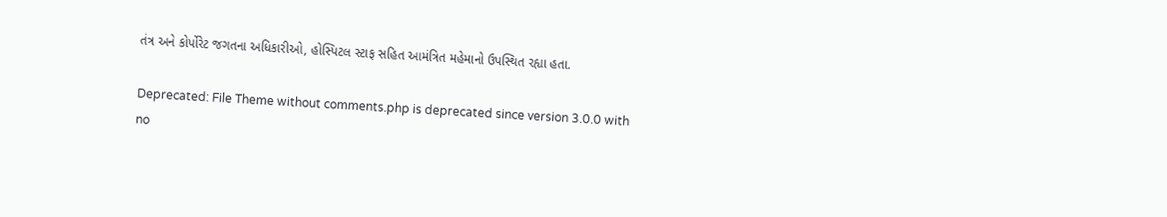તંત્ર અને કોર્પોરેટ જગતના અધિકારીઓ, હોસ્પિટલ સ્ટાફ સહિત આમંત્રિત મહેમાનો ઉપસ્થિત રહ્યા હતા.

Deprecated: File Theme without comments.php is deprecated since version 3.0.0 with no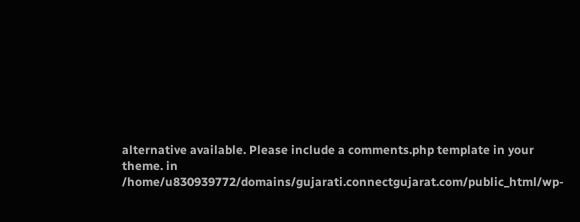alternative available. Please include a comments.php template in your theme. in /home/u830939772/domains/gujarati.connectgujarat.com/public_html/wp-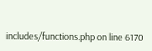includes/functions.php on line 6170